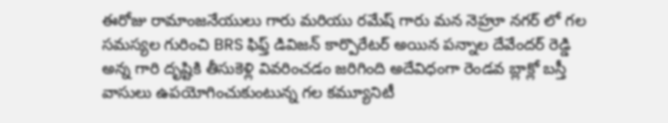ఈరోజు రామాంజనేయులు గారు మరియు రమేష్ గారు మన నెహ్రూ నగర్ లో గల సమస్యల గురించి BRS ఫిఫ్త్ డివిజన్ కార్పొరేటర్ అయిన పన్నాల దేవేందర్ రెడ్డి అన్న గారి దృష్టికి తీసుకెళ్లి వివరించడం జరిగింది అదేవిధంగా రెండవ బ్లాక్లో బస్తీ వాసులు ఉపయోగించుకుంటున్న గల కమ్యూనిటీ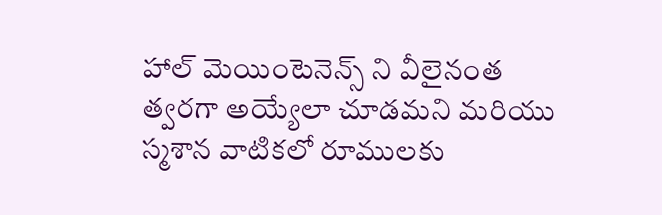హాల్ మెయింటెనెన్స్ ని వీలైనంత త్వరగా అయ్యేలా చూడమని మరియు స్మశాన వాటికలో రూములకు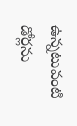ఉన్నటువంటి డోర్లను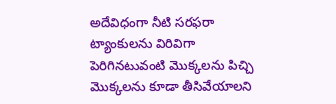అదేవిధంగా నీటి సరఫరా ట్యాంకులను విరివిగా పెరిగినటువంటి మొక్కలను పిచ్చి మొక్కలను కూడా తీసివేయాలని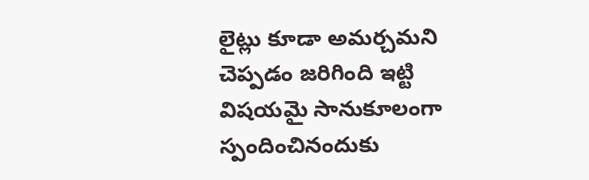లైట్లు కూడా అమర్చమని చెప్పడం జరిగింది ఇట్టి విషయమై సానుకూలంగా స్పందించినందుకు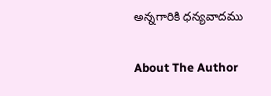అన్నగారికి ధన్యవాదము

About The Author